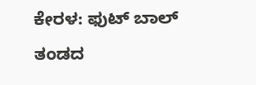ಕೇರಳ: ಫುಟ್ ಬಾಲ್ ತಂಡದ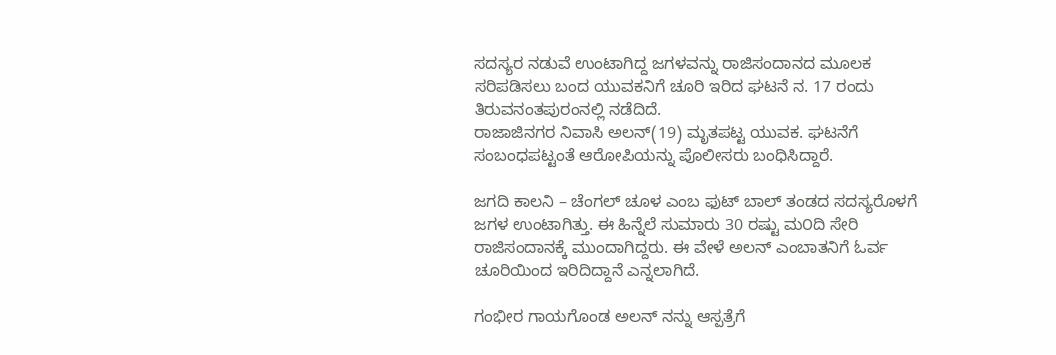ಸದಸ್ಯರ ನಡುವೆ ಉಂಟಾಗಿದ್ದ ಜಗಳವನ್ನು ರಾಜಿಸಂದಾನದ ಮೂಲಕ
ಸರಿಪಡಿಸಲು ಬಂದ ಯುವಕನಿಗೆ ಚೂರಿ ಇರಿದ ಘಟನೆ ನ. 17 ರಂದು ತಿರುವನಂತಪುರಂನಲ್ಲಿ ನಡೆದಿದೆ.
ರಾಜಾಜಿನಗರ ನಿವಾಸಿ ಅಲನ್(19) ಮೃತಪಟ್ಟ ಯುವಕ. ಘಟನೆಗೆ ಸಂಬಂಧಪಟ್ಟಂತೆ ಆರೋಪಿಯನ್ನು ಪೊಲೀಸರು ಬಂಧಿಸಿದ್ದಾರೆ.

ಜಗದಿ ಕಾಲನಿ – ಚೆಂಗಲ್ ಚೂಳ ಎಂಬ ಫುಟ್ ಬಾಲ್ ತಂಡದ ಸದಸ್ಯರೊಳಗೆ ಜಗಳ ಉಂಟಾಗಿತ್ತು. ಈ ಹಿನ್ನೆಲೆ ಸುಮಾರು 30 ರಷ್ಟು ಮ೦ದಿ ಸೇರಿ ರಾಜಿಸಂದಾನಕ್ಕೆ ಮುಂದಾಗಿದ್ದರು. ಈ ವೇಳೆ ಅಲನ್ ಎಂಬಾತನಿಗೆ ಓರ್ವ ಚೂರಿಯಿಂದ ಇರಿದಿದ್ದಾನೆ ಎನ್ನಲಾಗಿದೆ.

ಗಂಭೀರ ಗಾಯಗೊಂಡ ಅಲನ್ ನನ್ನು ಆಸ್ಪತ್ರೆಗೆ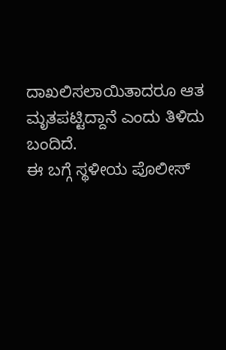ದಾಖಲಿಸಲಾಯಿತಾದರೂ ಆತ ಮೃತಪಟ್ಟಿದ್ದಾನೆ ಎಂದು ತಿಳಿದು ಬಂದಿದೆ.
ಈ ಬಗ್ಗೆ ಸ್ಥಳೀಯ ಪೊಲೀಸ್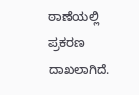ಠಾಣೆಯಲ್ಲಿ ಪ್ರಕರಣ ದಾಖಲಾಗಿದೆ.